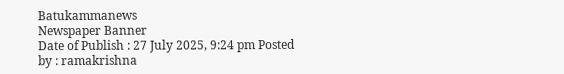Batukammanews
Newspaper Banner
Date of Publish : 27 July 2025, 9:24 pm Posted by : ramakrishna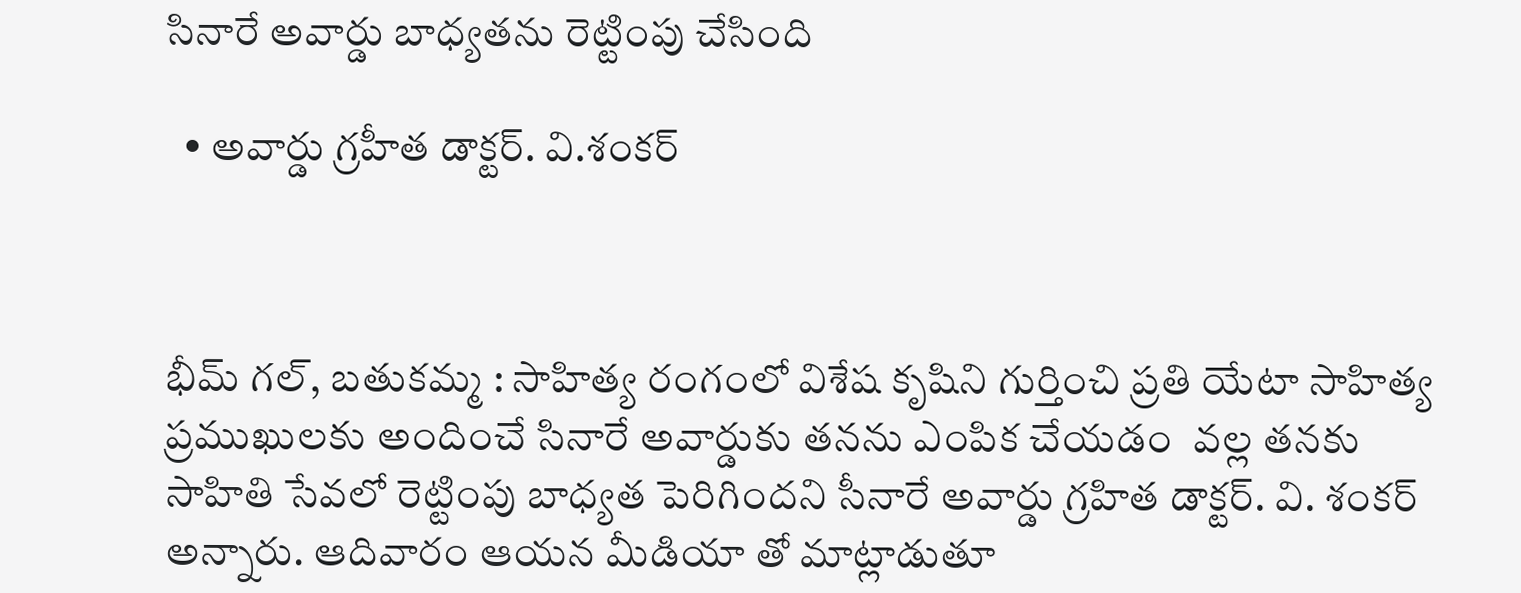సినారే అవార్డు బాధ్యతను రెట్టింపు చేసింది

  • అవార్డు గ్రహీత డాక్టర్. వి.శంకర్



భీమ్ గల్, బతుకమ్మ : సాహిత్య రంగంలో విశేష కృషిని గుర్తించి ప్రతి యేటా సాహిత్య ప్రముఖులకు అందించే సినారే అవార్డుకు తనను ఎంపిక చేయడం  వల్ల తనకు సాహితి సేవలో రెట్టింపు బాధ్యత పెరిగిందని సీనారే అవార్డు గ్రహిత డాక్టర్. వి. శంకర్ అన్నారు. ఆదివారం ఆయన మీడియా తో మాట్లాడుతూ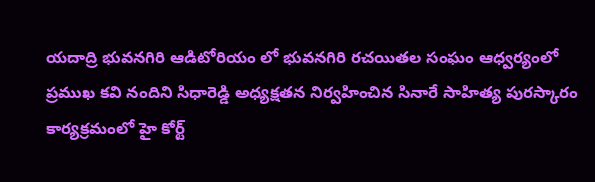యదాద్రి భువనగిరి ఆడిటోరియం లో భువనగిరి రచయితల సంఘం ఆధ్వర్యంలో ప్రముఖ కవి నందిని సిధారెడ్డి అధ్యక్షతన నిర్వహించిన సినారే సాహిత్య పురస్కారం కార్యక్రమంలో హై కోర్ట్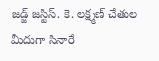జడ్జ్ జస్టిస్. కె. లక్ష్మణ్ చేతుల మీదుగా సినారే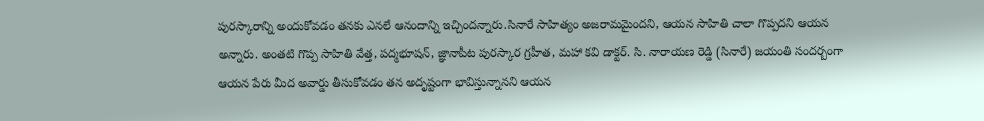పురస్కారాన్ని అందుకోవడం తనకు ఎనలే ఆనందాన్ని ఇచ్చిందన్నారు.సినారే సాహిత్యం అజరామమైందని, ఆయన సాహితి చాలా గొప్పదని ఆయన అన్నారు. అంతటి గొప్ప సాహితి వేత్త, పద్మభూషన్, జ్ఞానాపీట పురస్కార గ్రహీత, మహా కవి డాక్టర్. సి. నారాయణ రెడ్డి (సినారే) జయంతి సందర్బంగా ఆయన పేరు మీద అవార్డు తీసుకోవడం తన అదృష్టంగా భావిస్తున్నానని ఆయన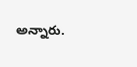అన్నారు.